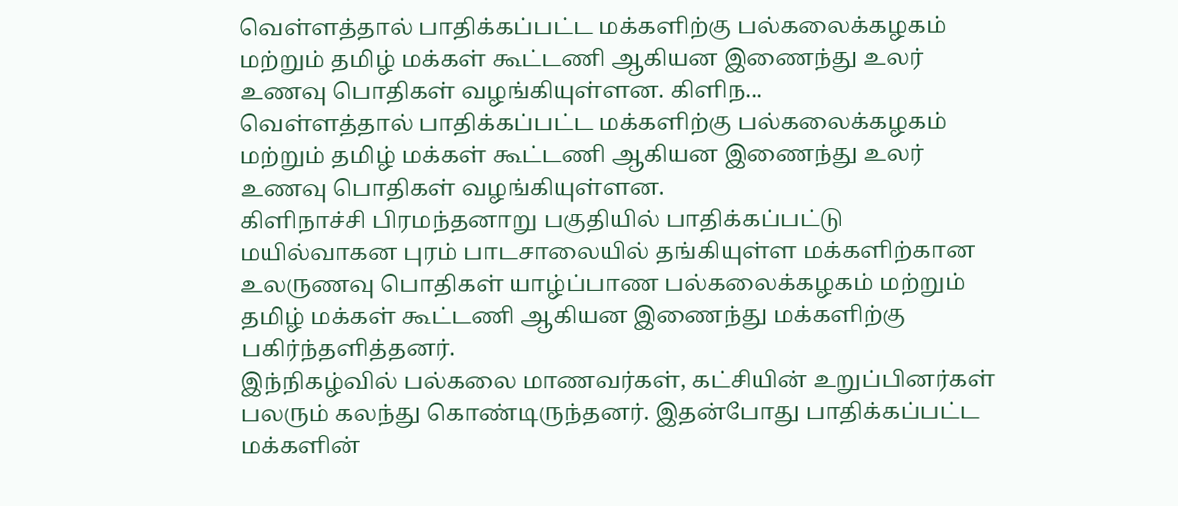வெள்ளத்தால் பாதிக்கப்பட்ட மக்களிற்கு பல்கலைக்கழகம் மற்றும் தமிழ் மக்கள் கூட்டணி ஆகியன இணைந்து உலர் உணவு பொதிகள் வழங்கியுள்ளன. கிளிந...
வெள்ளத்தால் பாதிக்கப்பட்ட மக்களிற்கு பல்கலைக்கழகம் மற்றும் தமிழ் மக்கள் கூட்டணி ஆகியன இணைந்து உலர் உணவு பொதிகள் வழங்கியுள்ளன.
கிளிநாச்சி பிரமந்தனாறு பகுதியில் பாதிக்கப்பட்டு மயில்வாகன புரம் பாடசாலையில் தங்கியுள்ள மக்களிற்கான உலருணவு பொதிகள் யாழ்ப்பாண பல்கலைக்கழகம் மற்றும் தமிழ் மக்கள் கூட்டணி ஆகியன இணைந்து மக்களிற்கு பகிர்ந்தளித்தனர்.
இந்நிகழ்வில் பல்கலை மாணவர்கள், கட்சியின் உறுப்பினர்கள் பலரும் கலந்து கொண்டிருந்தனர். இதன்போது பாதிக்கப்பட்ட மக்களின்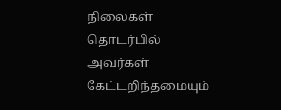நிலைகள் தொடர்பில் அவர்கள் கேட்டறிந்தமையும்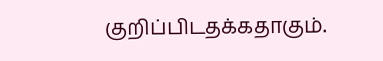குறிப்பிடதக்கதாகும்.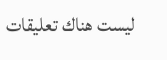ليست هناك تعليقات